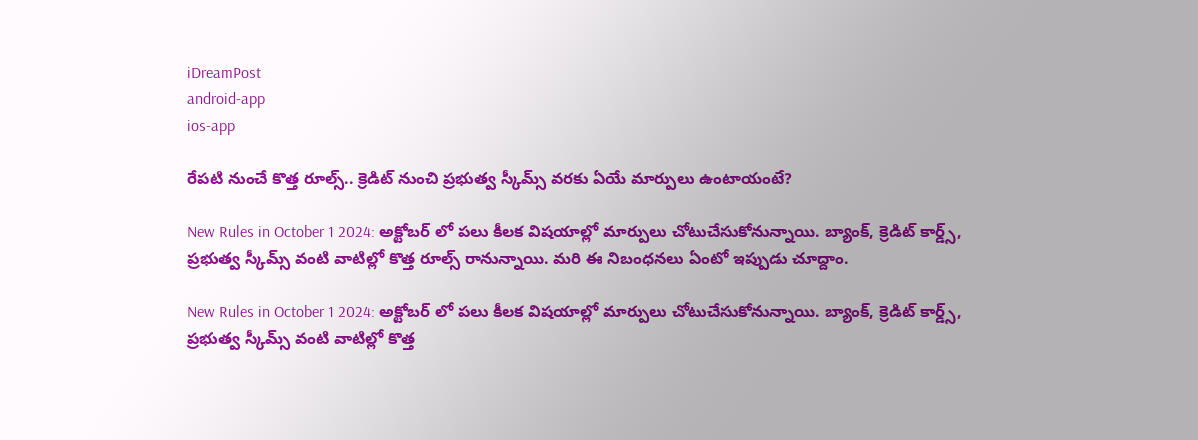iDreamPost
android-app
ios-app

రేపటి నుంచే కొత్త రూల్స్.. క్రెడిట్ నుంచి ప్రభుత్వ స్కీమ్స్ వరకు ఏయే మార్పులు ఉంటాయంటే?

New Rules in October 1 2024: అక్టోబర్ లో పలు కీలక విషయాల్లో మార్పులు చోటుచేసుకోనున్నాయి. బ్యాంక్, క్రెడిట్ కార్డ్స్, ప్రభుత్వ స్కీమ్స్ వంటి వాటిల్లో కొత్త రూల్స్ రానున్నాయి. మరి ఈ నిబంధనలు ఏంటో ఇప్పుడు చూద్దాం.

New Rules in October 1 2024: అక్టోబర్ లో పలు కీలక విషయాల్లో మార్పులు చోటుచేసుకోనున్నాయి. బ్యాంక్, క్రెడిట్ కార్డ్స్, ప్రభుత్వ స్కీమ్స్ వంటి వాటిల్లో కొత్త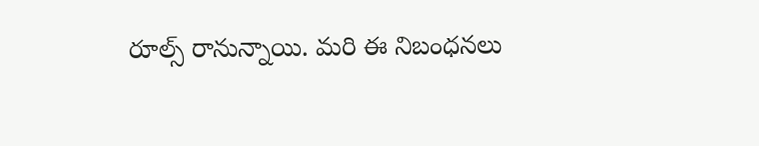రూల్స్ రానున్నాయి. మరి ఈ నిబంధనలు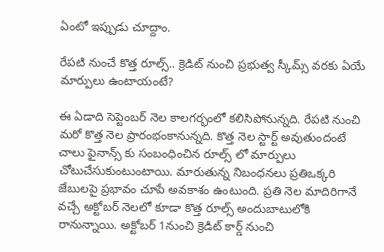ఏంటో ఇప్పుడు చూద్దాం.

రేపటి నుంచే కొత్త రూల్స్.. క్రెడిట్ నుంచి ప్రభుత్వ స్కీమ్స్ వరకు ఏయే మార్పులు ఉంటాయంటే?

ఈ ఏడాది సెప్టెంబర్ నెల కాలగర్భంలో కలిసిపోనున్నది. రేపటి నుంచి మరో కొత్త నెల ప్రారంభంకానున్నది. కొత్త నెల స్టార్ట్ అవుతుందంటే చాలు ఫైనాన్స్ కు సంబంధించిన రూల్స్ లో మార్పులు చోటుచేసుకుంటుంటాయి. మారుతున్న నిబంధనలు ప్రతిఒక్కరి జేబులపై ప్రభావం చూపే అవకాశం ఉంటుంది. ప్రతి నెల మాదిరిగానే వచ్చే అక్టోబర్ నెలలో కూడా కొత్త రూల్స్ అందుబాటులోకి రానున్నాయి. అక్టోబర్ 1నుంచి క్రెడిట్ కార్డ్ నుంచి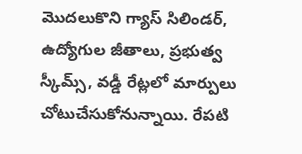మొదలుకొని గ్యాస్ సిలిండర్, ఉద్యోగుల జీతాలు, ప్రభుత్వ స్కీమ్స్, వడ్డీ రేట్లలో మార్పులు చోటుచేసుకోనున్నాయి. రేపటి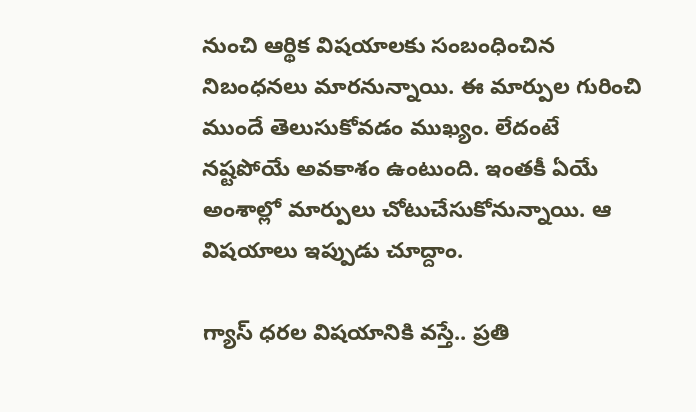నుంచి ఆర్థిక విషయాలకు సంబంధించిన నిబంధనలు మారనున్నాయి. ఈ మార్పుల గురించి ముందే తెలుసుకోవడం ముఖ్యం. లేదంటే నష్టపోయే అవకాశం ఉంటుంది. ఇంతకీ ఏయే అంశాల్లో మార్పులు చోటుచేసుకోనున్నాయి. ఆ విషయాలు ఇప్పుడు చూద్దాం.

గ్యాస్ ధరల విషయానికి వస్తే.. ప్రతి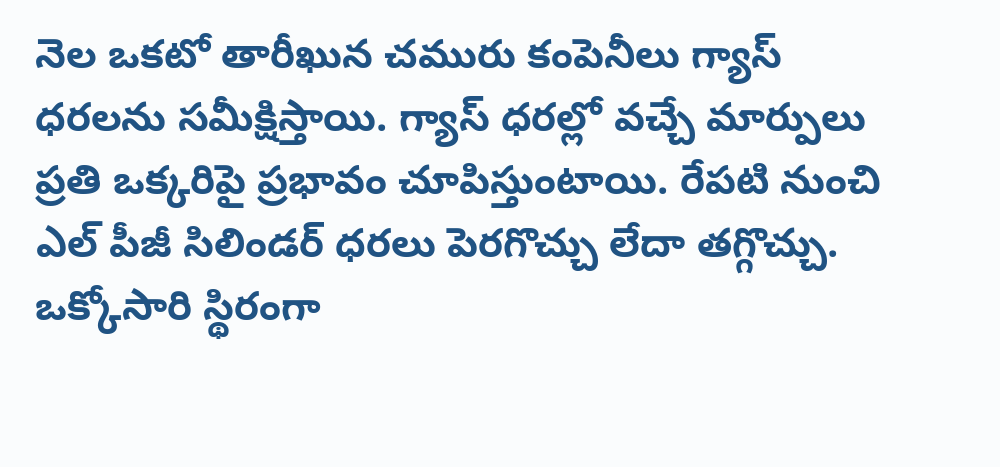నెల ఒకటో తారీఖున చమురు కంపెనీలు గ్యాస్ ధరలను సమీక్షిస్తాయి. గ్యాస్ ధరల్లో వచ్చే మార్పులు ప్రతి ఒక్కరిపై ప్రభావం చూపిస్తుంటాయి. రేపటి నుంచి ఎల్ పీజీ సిలిండర్ ధరలు పెరగొచ్చు లేదా తగ్గొచ్చు. ఒక్కోసారి స్థిరంగా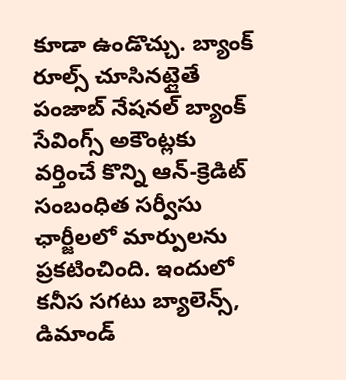కూడా ఉండొచ్చు. బ్యాంక్ రూల్స్ చూసినట్లైతే పంజాబ్ నేషనల్ బ్యాంక్ సేవింగ్స్ అకౌంట్లకు వర్తించే కొన్ని ఆన్-క్రెడిట్ సంబంధిత సర్వీసు ఛార్జీలలో మార్పులను ప్రకటించింది. ఇందులో కనీస సగటు బ్యాలెన్స్, డిమాండ్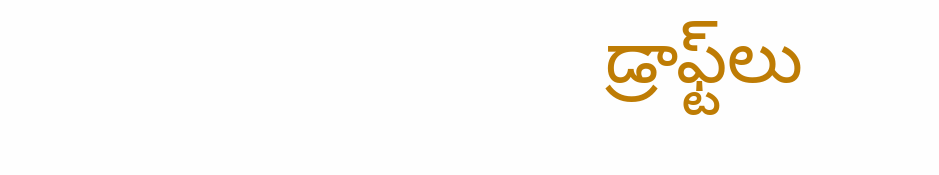డ్రాఫ్ట్‌లు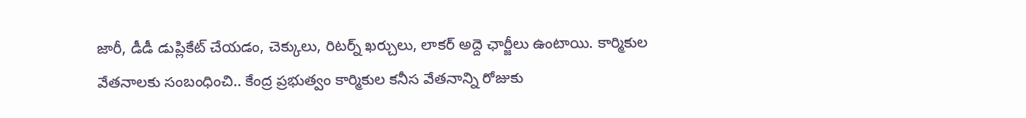జారీ, డీడీ డుప్లికేట్ చేయడం, చెక్కులు, రిటర్న్ ఖర్చులు, లాకర్ అద్దె ఛార్జీలు ఉంటాయి. కార్మికుల వేతనాలకు సంబంధించి.. కేంద్ర ప్రభుత్వం కార్మికుల కనీస వేతనాన్ని రోజుకు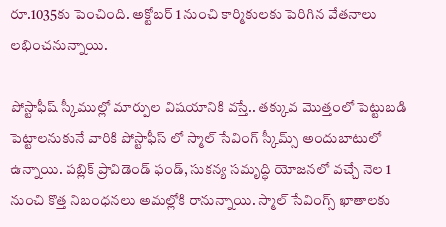రూ.1035కు పెంచింది. అక్టోబర్ 1 నుంచి కార్మికులకు పెరిగిన వేతనాలు లభించనున్నాయి.

పోస్టాఫీష్ స్కీముల్లో మార్పుల విషయానికి వస్తే.. తక్కువ మొత్తంలో పెట్టుబడి పెట్టాలనుకునే వారికి పోస్టాఫీస్ లో స్మాల్ సేవింగ్ స్కీమ్స్ అందుబాటులో ఉన్నాయి. పబ్లిక్ ప్రావిడెండ్ ఫండ్, సుకన్య సమృద్ధి యోజనలో వచ్చే నెల 1 నుంచి కొత్త నిబంధనలు అమల్లోకి రానున్నాయి. స్మాల్ సేవింగ్స్ ఖాతాలకు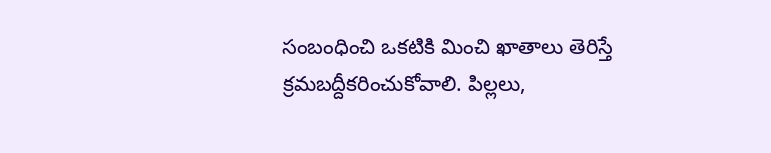సంబంధించి ఒకటికి మించి ఖాతాలు తెరిస్తే క్రమబద్దీకరించుకోవాలి. పిల్లలు,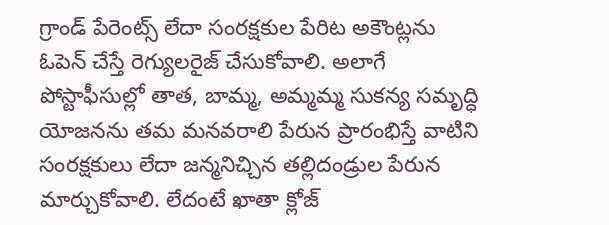గ్రాండ్ పేరెంట్స్ లేదా సంరక్షకుల పేరిట అకౌంట్లను ఓపెన్ చేస్తే రెగ్యులరైజ్ చేసుకోవాలి. అలాగే పోస్టాఫీసుల్లో తాత, బామ్మ, అమ్మమ్మ సుకన్య సమృద్ధి యోజనను తమ మనవరాలి పేరున ప్రారంభిస్తే వాటిని సంరక్షకులు లేదా జన్మనిచ్చిన తల్లిదండ్రుల పేరున మార్చుకోవాలి. లేదంటే ఖాతా క్లోజ్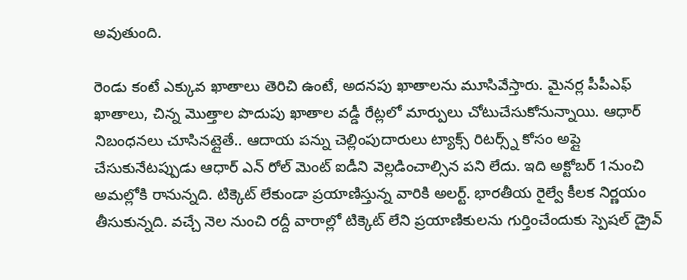అవుతుంది.

రెండు కంటే ఎక్కువ ఖాతాలు తెరిచి ఉంటే, అదనపు ఖాతాలను మూసివేస్తారు. మైనర్ల పీపీఎఫ్‌ ఖాతాలు, చిన్న మొత్తాల పొదుపు ఖాతాల వడ్డీ రేట్లలో మార్పులు చోటుచేసుకోనున్నాయి. ఆధార్ నిబంధనలు చూసినట్లైతే.. ఆదాయ పన్ను చెల్లింపుదారులు ట్యాక్స్ రిటర్స్న్ కోసం అప్లై చేసుకునేటప్పుడు ఆధార్ ఎన్ రోల్ మెంట్ ఐడీని వెల్లడించాల్సిన పని లేదు. ఇది అక్టోబర్ 1నుంచి అమల్లోకి రానున్నది. టిక్కెట్ లేకుండా ప్రయాణిస్తున్న వారికి అలర్ట్. భారతీయ రైల్వే కీలక నిర్ణయం తీసుకున్నది. వచ్చే నెల నుంచి రద్దీ వారాల్లో టిక్కెట్ లేని ప్రయాణికులను గుర్తించేందుకు స్పెషల్ డ్రైవ్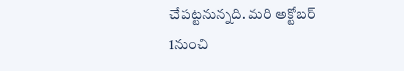చేపట్టనున్నది. మరి అక్టోబర్ 1నుంచి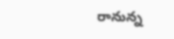రానున్న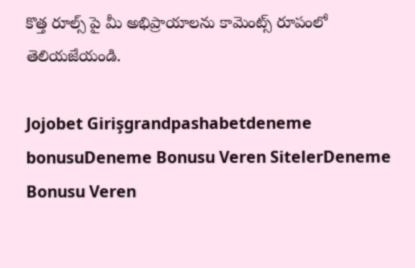కొత్త రూల్స్ పై మీ అభిప్రాయాలను కామెంట్స్ రూపంలో తెలియజేయండి.

Jojobet Girişgrandpashabetdeneme bonusuDeneme Bonusu Veren SitelerDeneme Bonusu Veren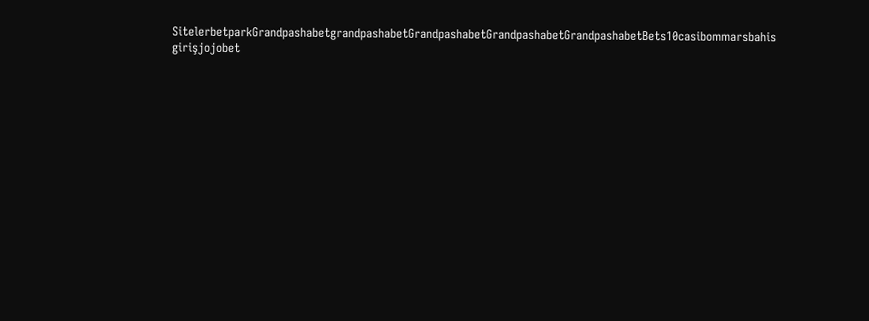SitelerbetparkGrandpashabetgrandpashabetGrandpashabetGrandpashabetGrandpashabetBets10casibommarsbahis girişjojobet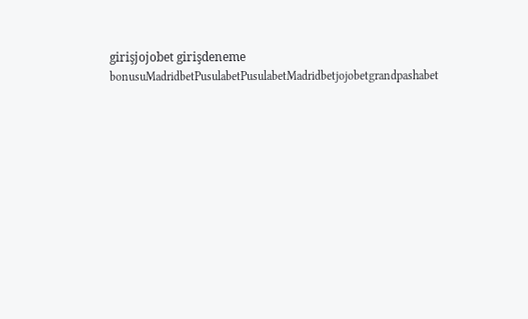girişjojobet girişdeneme bonusuMadridbetPusulabetPusulabetMadridbetjojobetgrandpashabet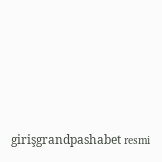girişgrandpashabet resmi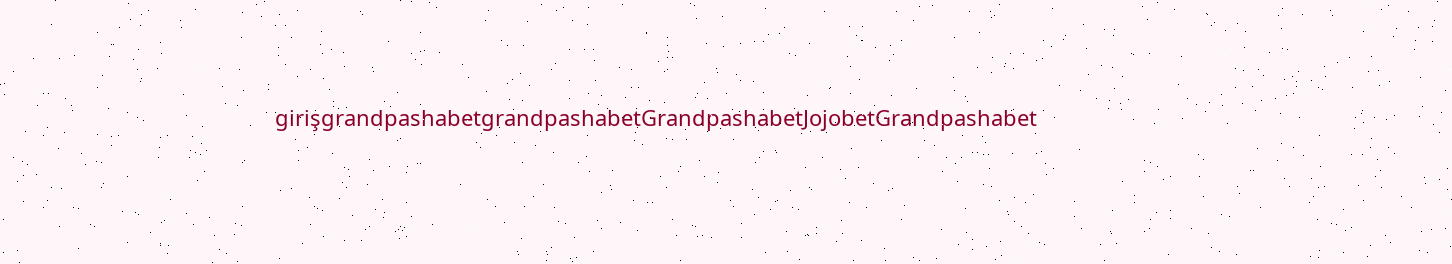girişgrandpashabetgrandpashabetGrandpashabetJojobetGrandpashabet